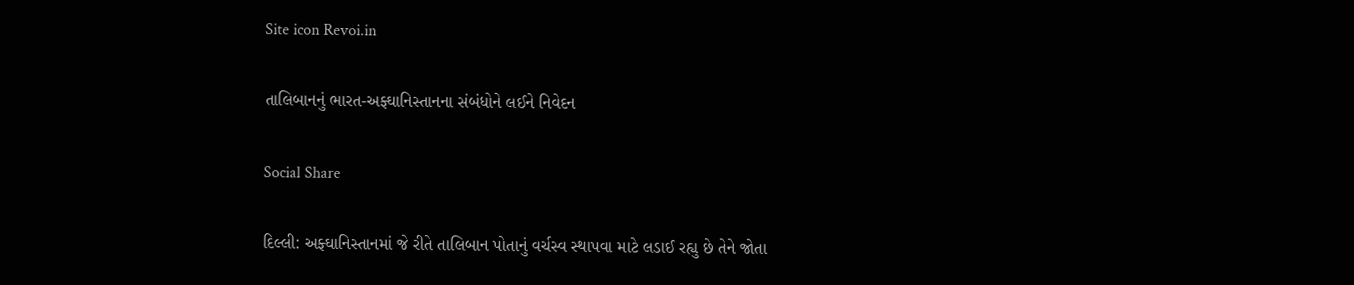Site icon Revoi.in

તાલિબાનનું ભારત-અફ્ઘાનિસ્તાનના સંબંધોને લઈને નિવેદન

Social Share

દિલ્લી: અફ્ઘાનિસ્તાનમાં જે રીતે તાલિબાન પોતાનું વર્ચસ્વ સ્થાપવા માટે લડાઈ રહ્યુ છે તેને જોતા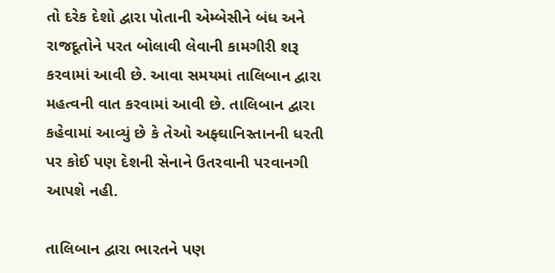તો દરેક દેશો દ્વારા પોતાની એમ્બેસીને બંધ અને રાજદૂતોને પરત બોલાવી લેવાની કામગીરી શરૂ કરવામાં આવી છે. આવા સમયમાં તાલિબાન દ્વારા મહત્વની વાત કરવામાં આવી છે. તાલિબાન દ્વારા કહેવામાં આવ્યું છે કે તેઓ અફ્ઘાનિસ્તાનની ધરતી પર કોઈ પણ દેશની સેનાને ઉતરવાની પરવાનગી આપશે નહી.

તાલિબાન દ્વારા ભારતને પણ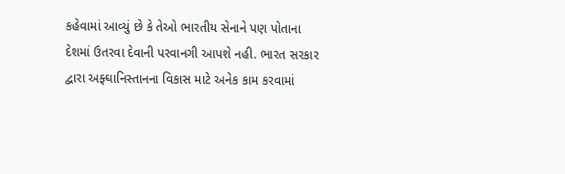કહેવામાં આવ્યું છે કે તેઓ ભારતીય સેનાને પણ પોતાના દેશમાં ઉતરવા દેવાની પરવાનગી આપશે નહી. ભારત સરકાર દ્વારા અફ્ઘાનિસ્તાનના વિકાસ માટે અનેક કામ કરવામાં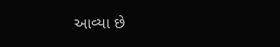આવ્યા છે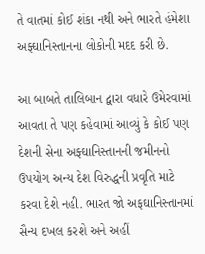તે વાતમાં કોઈ શંકા નથી અને ભારતે હંમેશા અફ્ઘાનિસ્તાનના લોકોની મદદ કરી છે.

આ બાબતે તાલિબાન દ્વારા વધારે ઉમેરવામાં આવતા તે પણ કહેવામાં આવ્યું કે કોઈ પણ દેશની સેના અફ્ઘાનિસ્તાનની જમીનનો ઉપયોગ અન્ય દેશ વિરુદ્ધની પ્રવૃતિ માટે કરવા દેશે નહી. ભારત જો અફઘાનિસ્તાનમાં સૈન્ય દખલ કરશે અને અહીં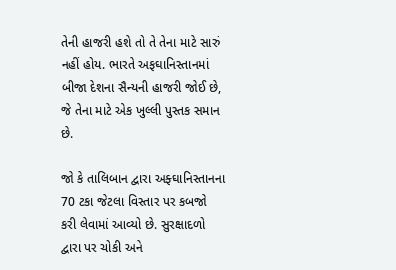તેની હાજરી હશે તો તે તેના માટે સારું નહીં હોય. ભારતે અફઘાનિસ્તાનમાં બીજા દેશના સૈન્યની હાજરી જોઈ છે, જે તેના માટે એક ખુલ્લી પુસ્તક સમાન છે.

જો કે તાલિબાન દ્વારા અફ્ઘાનિસ્તાનના 70 ટકા જેટલા વિસ્તાર પર કબજો કરી લેવામાં આવ્યો છે. સુરક્ષાદળો દ્વારા પર ચોકી અને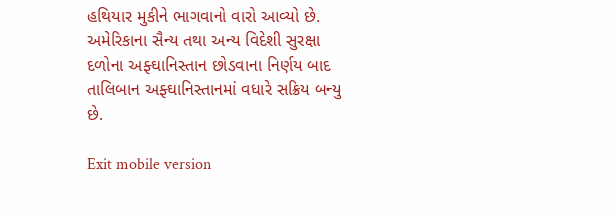હથિયાર મુકીને ભાગવાનો વારો આવ્યો છે. અમેરિકાના સૈન્ય તથા અન્ય વિદેશી સુરક્ષા દળોના અફ્ઘાનિસ્તાન છોડવાના નિર્ણય બાદ તાલિબાન અફ્ઘાનિસ્તાનમાં વધારે સક્રિય બન્યુ છે.

Exit mobile version